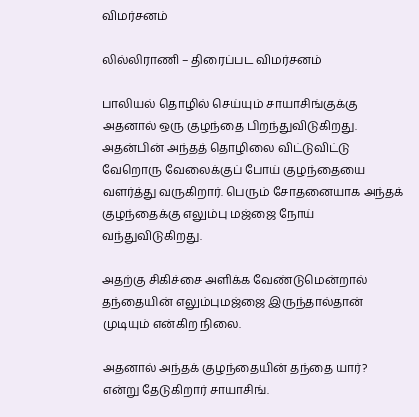விமர்சனம்

லில்லிராணி – திரைப்பட விமர்சனம்

பாலியல் தொழில் செய்யும் சாயாசிங்குக்கு அதனால் ஒரு குழந்தை பிறந்துவிடுகிறது. அதன்பின் அந்தத் தொழிலை விட்டுவிட்டு வேறொரு வேலைக்குப் போய் குழந்தையை வளர்த்து வருகிறார். பெரும் சோதனையாக அந்தக் குழந்தைக்கு எலும்பு மஜ்ஜை நோய் வந்துவிடுகிறது.

அதற்கு சிகிச்சை அளிக்க வேண்டுமென்றால் தந்தையின் எலும்புமஜ்ஜை இருந்தால்தான் முடியும் என்கிற நிலை.

அதனால் அந்தக் குழந்தையின் தந்தை யார்? என்று தேடுகிறார் சாயாசிங்.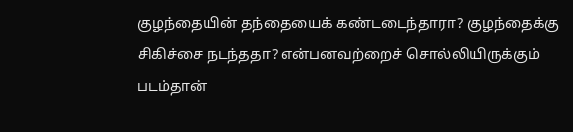குழந்தையின் தந்தையைக் கண்டடைந்தாரா? குழந்தைக்கு சிகிச்சை நடந்ததா? என்பனவற்றைச் சொல்லியிருக்கும் படம்தான்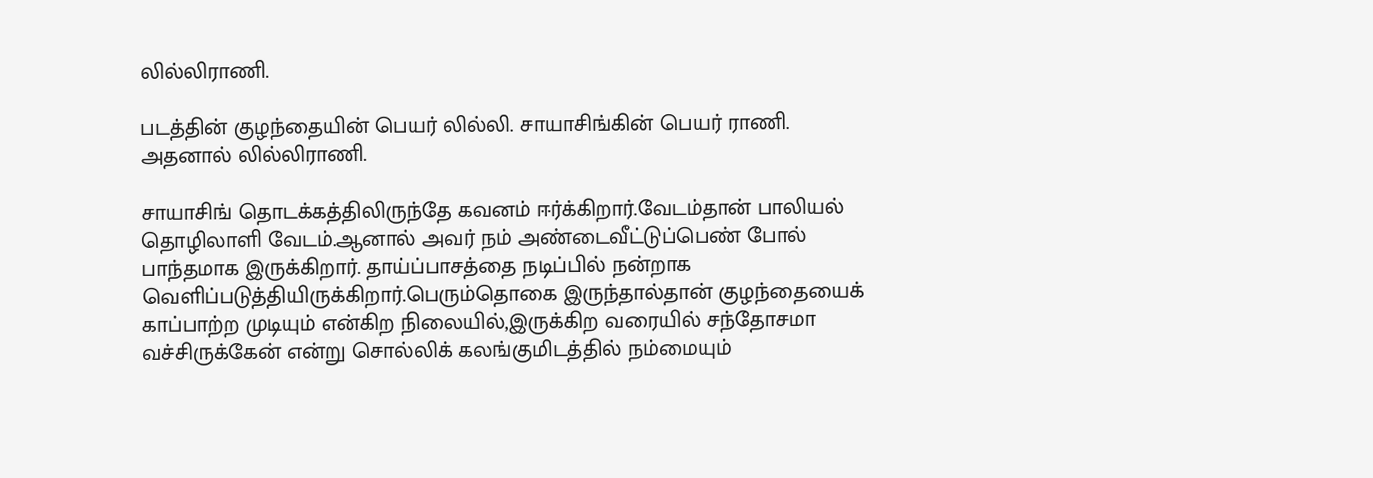லில்லிராணி.

படத்தின் குழந்தையின் பெயர் லில்லி. சாயாசிங்கின் பெயர் ராணி. அதனால் லில்லிராணி.

சாயாசிங் தொடக்கத்திலிருந்தே கவனம் ஈர்க்கிறார்.வேடம்தான் பாலியல் தொழிலாளி வேடம்.ஆனால் அவர் நம் அண்டைவீட்டுப்பெண் போல் பாந்தமாக இருக்கிறார். தாய்ப்பாசத்தை நடிப்பில் நன்றாக வெளிப்படுத்தியிருக்கிறார்.பெரும்தொகை இருந்தால்தான் குழந்தையைக் காப்பாற்ற முடியும் என்கிற நிலையில்,இருக்கிற வரையில் சந்தோசமா வச்சிருக்கேன் என்று சொல்லிக் கலங்குமிடத்தில் நம்மையும்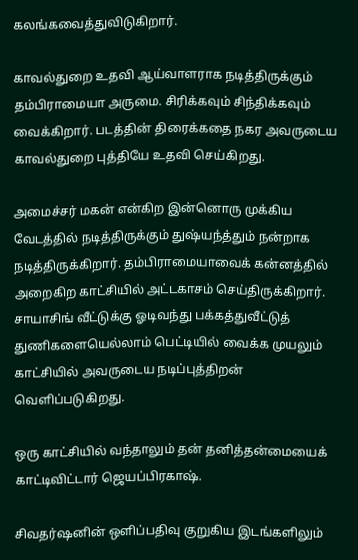கலங்கவைத்துவிடுகிறார்.

காவல்துறை உதவி ஆய்வாளராக நடித்திருக்கும் தம்பிராமையா அருமை. சிரிக்கவும் சிந்திக்கவும் வைக்கிறார். படத்தின் திரைக்கதை நகர அவருடைய காவல்துறை புத்தியே உதவி செய்கிறது.

அமைச்சர் மகன் என்கிற இன்னொரு முக்கிய வேடத்தில் நடித்திருக்கும் துஷ்யந்த்தும் நன்றாக நடித்திருக்கிறார். தம்பிராமையாவைக் கன்னத்தில் அறைகிற காட்சியில் அட்டகாசம் செய்திருக்கிறார். சாயாசிங் வீட்டுக்கு ஓடிவந்து பக்கத்துவீட்டுத் துணிகளையெல்லாம் பெட்டியில் வைக்க முயலும் காட்சியில் அவருடைய நடிப்புத்திறன் வெளிப்படுகிறது.

ஒரு காட்சியில் வந்தாலும் தன் தனித்தன்மையைக் காட்டிவிட்டார் ஜெயப்பிரகாஷ்.

சிவதர்ஷனின் ஒளிப்பதிவு குறுகிய இடங்களிலும்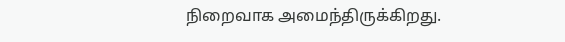நிறைவாக அமைந்திருக்கிறது.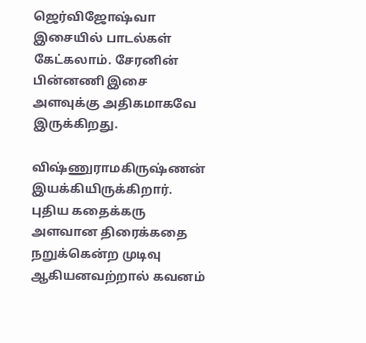ஜெர்விஜோஷ்வா இசையில் பாடல்கள் கேட்கலாம். சேரனின் பின்னணி இசை அளவுக்கு அதிகமாகவே இருக்கிறது.

விஷ்ணுராமகிருஷ்ணன் இயக்கியிருக்கிறார். புதிய கதைக்கரு அளவான திரைக்கதை நறுக்கென்ற முடிவு ஆகியனவற்றால் கவனம்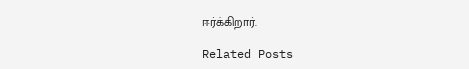ஈர்க்கிறார்.

Related Posts